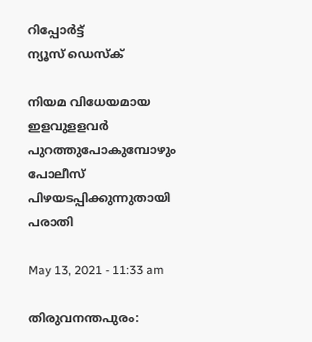റിപ്പോര്‍ട്ട്
ന്യൂസ് ഡെസ്ക്

നിയമ വിധേയമായ ഇളവുളളവര്‍ പുറത്തുപോകുമ്പോഴും പോലീസ് പിഴയടപ്പിക്കുന്നുതായി പരാതി

May 13, 2021 - 11:33 am

തിരുവനന്തപുരം: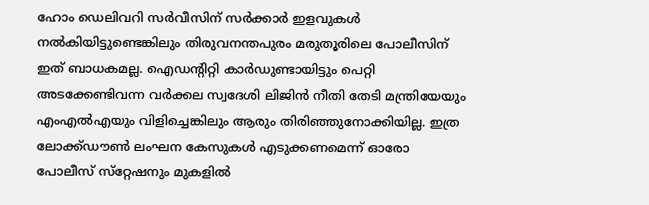ഹോം ഡെലിവറി സര്‍വീസിന് സര്‍ക്കാര്‍ ഇളവുകള്‍ നല്‍കിയിട്ടുണ്ടെങ്കിലും തിരുവനന്തപുരം മരുതൂരിലെ പോലീസിന് ഇത് ബാധകമല്ല. ഐഡന്റിറ്റി കാര്‍ഡുണ്ടായിട്ടും പെറ്റി അടക്കേണ്ടിവന്ന വര്‍ക്കല സ്വദേശി ലിജിന്‍ നീതി തേടി മന്ത്രിയേയും എംഎല്‍എയും വിളിച്ചെങ്കിലും ആരും തിരിഞ്ഞുനോക്കിയില്ല. ഇത്ര ലോക്ക്ഡൗണ്‍ ലംഘന കേസുകള്‍ എടുക്കണമെന്ന് ഓരോ പോലീസ് സ്‌റ്റേഷനും മുകളില്‍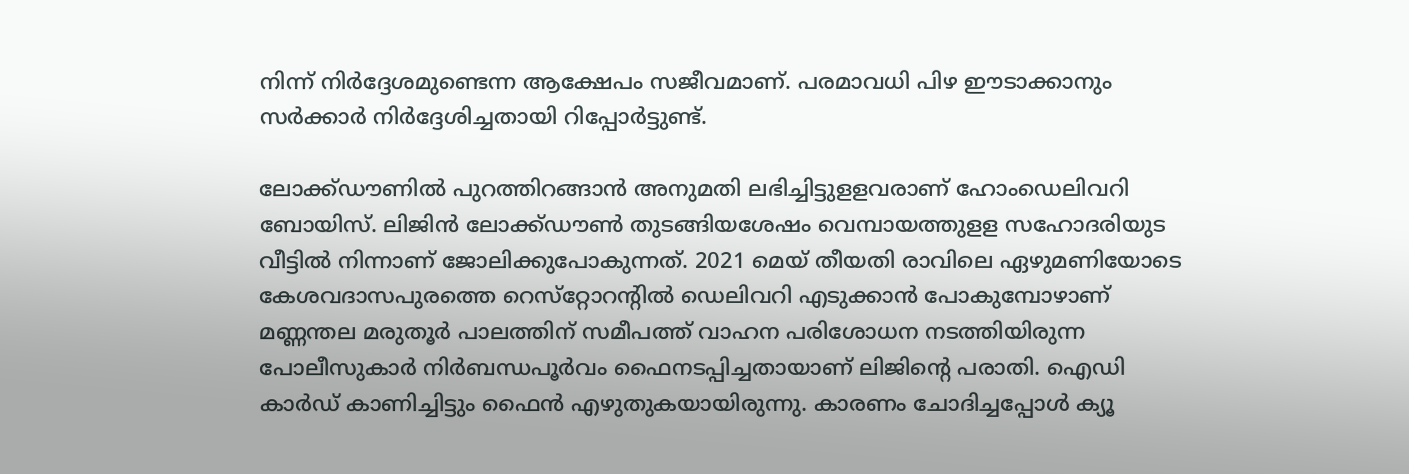നിന്ന് നിര്‍ദ്ദേശമുണ്ടെന്ന ആക്ഷേപം സജീവമാണ്. പരമാവധി പിഴ ഈടാക്കാനും സര്‍ക്കാര്‍ നിര്‍ദ്ദേശിച്ചതായി റിപ്പോര്‍ട്ടുണ്ട്.

ലോക്ക്ഡൗണില്‍ പുറത്തിറങ്ങാന്‍ അനുമതി ലഭിച്ചിട്ടുളളവരാണ് ഹോംഡെലിവറി ബോയിസ്. ലിജിന്‍ ലോക്ക്ഡൗണ്‍ തുടങ്ങിയശേഷം വെമ്പായത്തുളള സഹോദരിയുട വീട്ടില്‍ നിന്നാണ് ജോലിക്കുപോകുന്നത്. 2021 മെയ് തീയതി രാവിലെ ഏഴുമണിയോടെ കേശവദാസപുരത്തെ റെസ്‌റ്റോറന്റില്‍ ഡെലിവറി എടുക്കാന്‍ പോകുമ്പോഴാണ് മണ്ണന്തല മരുതൂര്‍ പാലത്തിന് സമീപത്ത് വാഹന പരിശോധന നടത്തിയിരുന്ന പോലീസുകാര്‍ നിര്‍ബന്ധപൂര്‍വം ഫൈനടപ്പിച്ചതായാണ് ലിജിന്റെ പരാതി. ഐഡി കാര്‍ഡ് കാണിച്ചിട്ടും ഫൈന്‍ എഴുതുകയായിരുന്നു. കാരണം ചോദിച്ചപ്പോള്‍ ക്യൂ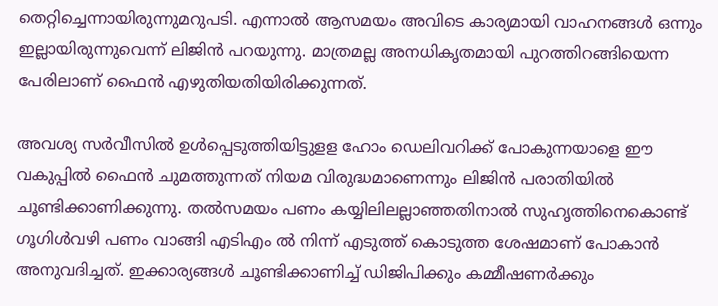തെറ്റിച്ചെന്നായിരുന്നുമറുപടി. എന്നാല്‍ ആസമയം അവിടെ കാര്യമായി വാഹനങ്ങള്‍ ഒന്നും ഇല്ലായിരുന്നുവെന്ന് ലിജിന്‍ പറയുന്നു. മാത്രമല്ല അനധികൃതമായി പുറത്തിറങ്ങിയെന്ന പേരിലാണ് ഫൈന്‍ എഴുതിയതിയിരിക്കുന്നത്.

അവശ്യ സര്‍വീസില്‍ ഉള്‍പ്പെടുത്തിയിട്ടുളള ഹോം ഡെലിവറിക്ക് പോകുന്നയാളെ ഈ വകുപ്പില്‍ ഫൈന്‍ ചുമത്തുന്നത് നിയമ വിരുദ്ധമാണെന്നും ലിജിന്‍ പരാതിയില്‍ ചൂണ്ടിക്കാണിക്കുന്നു. തല്‍സമയം പണം കയ്യിലിലല്ലാഞ്ഞതിനാല്‍ സുഹൃത്തിനെകൊണ്ട് ഗൂഗിള്‍വഴി പണം വാങ്ങി എടിഎം ല്‍ നിന്ന് എടുത്ത് കൊടുത്ത ശേഷമാണ് പോകാന്‍ അനുവദിച്ചത്. ഇക്കാര്യങ്ങള്‍ ചൂണ്ടിക്കാണിച്ച് ഡിജിപിക്കും കമ്മീഷണര്‍ക്കും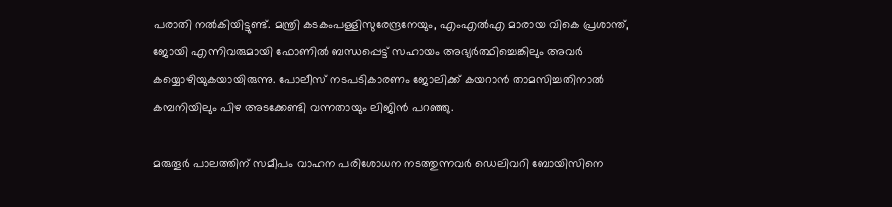പരാതി നല്‍കിയിട്ടുണ്ട്. മന്ത്രി കടകംപള്ളിസുരേന്ദ്രനേയും, എംഎല്‍എ മാരായ വികെ പ്രശാന്ത്, ജോയി എന്നിവരുമായി ഫോണില്‍ ബന്ധപ്പെട്ട് സഹായം അഭ്യര്‍ത്ഥിച്ചെങ്കിലും അവര്‍ കയ്യൊഴിയുകയായിരുന്നു. പോലീസ് നടപടികാരണം ജോലിക്ക് കയറാന്‍ താമസിച്ചതിനാല്‍ കമ്പനിയിലും പിഴ അടക്കേണ്ടി വന്നതായും ലിജിന്‍ പറഞ്ഞു.

മരുതൂര്‍ പാലത്തിന് സമീപം വാഹന പരിശോധന നടത്തുന്നവര്‍ ഡെലിവറി ബോയിസിനെ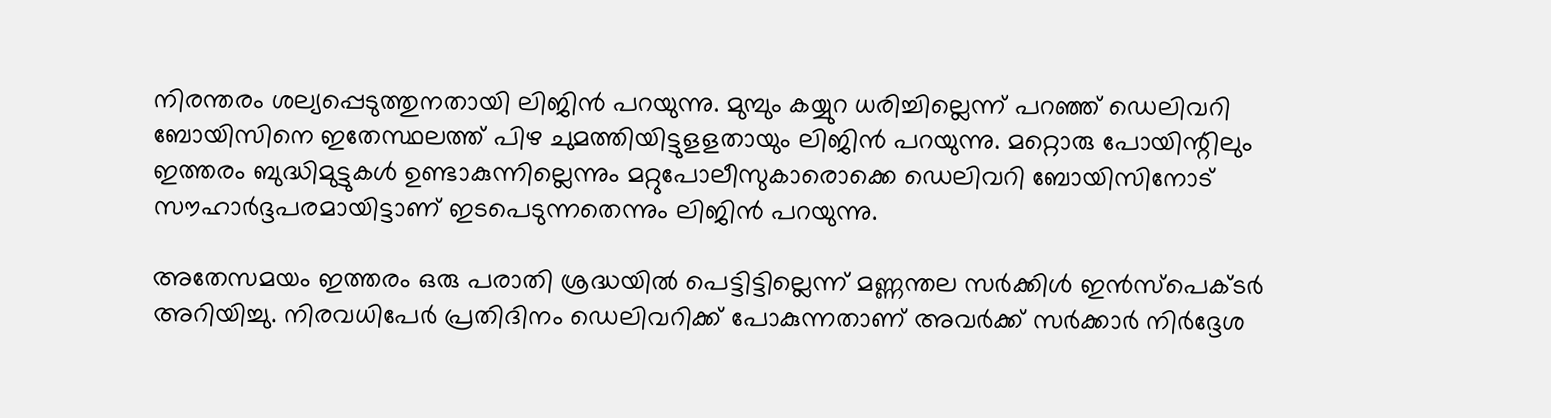നിരന്തരം ശല്യപ്പെടുത്തുനതായി ലിജിന്‍ പറയുന്നു. മുമ്പും കയ്യുറ ധരിച്ചില്ലെന്ന് പറഞ്ഞ് ഡെലിവറി ബോയിസിനെ ഇതേസ്ഥലത്ത് പിഴ ചുമത്തിയിട്ടുളളതായും ലിജിന്‍ പറയുന്നു. മറ്റൊരു പോയിന്റിലും ഇത്തരം ബുദ്ധിമുട്ടുകള്‍ ഉണ്ടാകുന്നില്ലെന്നും മറ്റുപോലീസുകാരൊക്കെ ഡെലിവറി ബോയിസിനോട് സൗഹാര്‍ദ്ദപരമായിട്ടാണ് ഇടപെടുന്നതെന്നും ലിജിന്‍ പറയുന്നു.

അതേസമയം ഇത്തരം ഒരു പരാതി ശ്രദ്ധയില്‍ പെട്ടിട്ടില്ലെന്ന് മണ്ണന്തല സര്‍ക്കിള്‍ ഇന്‍സ്‌പെക്ടര്‍ അറിയിച്ചു. നിരവധിപേര്‍ പ്രതിദിനം ഡെലിവറിക്ക് പോകുന്നതാണ് അവര്‍ക്ക് സര്‍ക്കാര്‍ നിര്‍ദ്ദേശ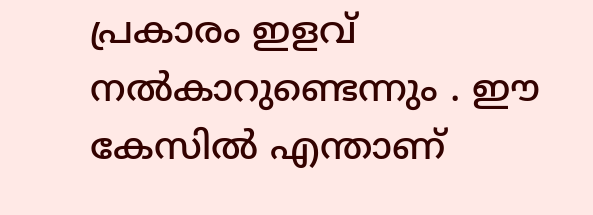പ്രകാരം ഇളവ് നല്‍കാറുണ്ടെന്നും . ഈ കേസില്‍ എന്താണ്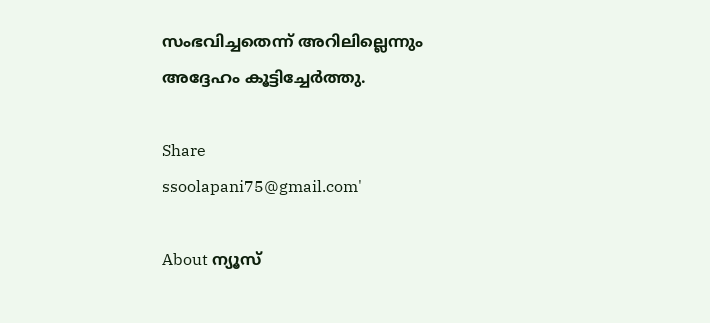സംഭവിച്ചതെന്ന് അറിലില്ലെന്നും അദ്ദേഹം കൂട്ടിച്ചേര്‍ത്തു.

Share
ssoolapani75@gmail.com'

About ന്യൂസ്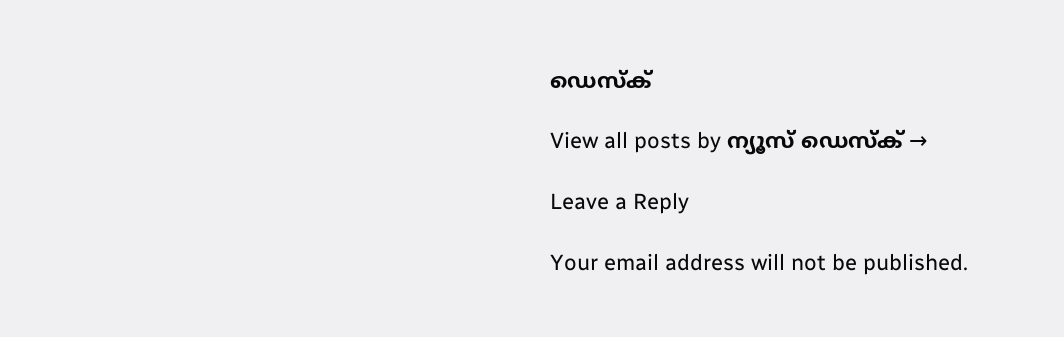ഡെസ്ക്

View all posts by ന്യൂസ് ഡെസ്ക് →

Leave a Reply

Your email address will not be published.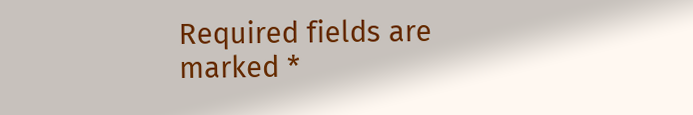Required fields are marked *